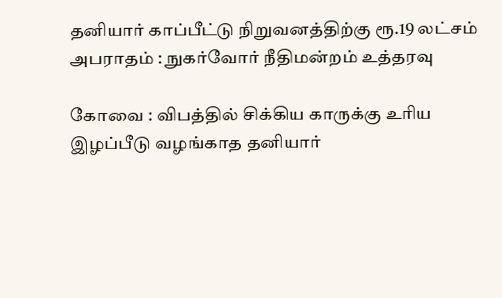தனியார் காப்பீட்டு நிறுவனத்திற்கு ரூ.19 லட்சம் அபராதம் : நுகர்வோர் நீதிமன்றம் உத்தரவு

கோவை : விபத்தில் சிக்கிய காருக்கு உரிய இழப்பீடு வழங்காத தனியார்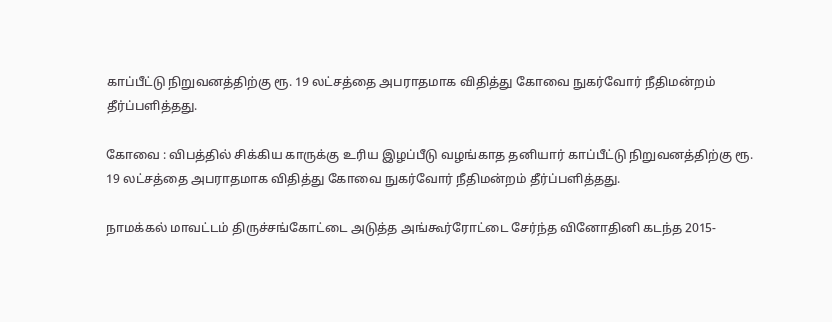காப்பீட்டு நிறுவனத்திற்கு ரூ. 19 லட்சத்தை அபராதமாக விதித்து கோவை நுகர்வோர் நீதிமன்றம் தீர்ப்பளித்தது.

கோவை : விபத்தில் சிக்கிய காருக்கு உரிய இழப்பீடு வழங்காத தனியார் காப்பீட்டு நிறுவனத்திற்கு ரூ. 19 லட்சத்தை அபராதமாக விதித்து கோவை நுகர்வோர் நீதிமன்றம் தீர்ப்பளித்தது.

நாமக்கல் மாவட்டம் திருச்சங்கோட்டை அடுத்த அங்கூர்ரோட்டை சேர்ந்த வினோதினி கடந்த 2015-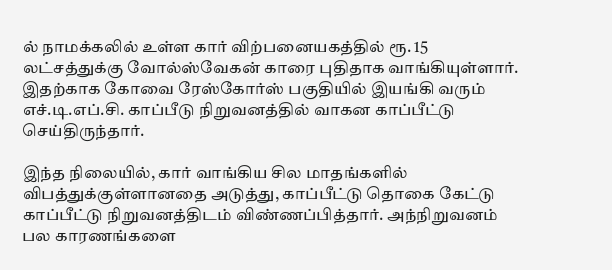ல் நாமக்கலில் உள்ள கார் விற்பனையகத்தில் ரூ. 15 லட்சத்துக்கு வோல்ஸ்வேகன் காரை புதிதாக வாங்கியுள்ளார். இதற்காக கோவை ரேஸ்கோர்ஸ் பகுதியில் இயங்கி வரும் எச்.டி.எப்.சி. காப்பீடு நிறுவனத்தில் வாகன காப்பீட்டு செய்திருந்தார்.

இந்த நிலையில், கார் வாங்கிய சில மாதங்களில் விபத்துக்குள்ளானதை அடுத்து, காப்பீட்டு தொகை கேட்டு காப்பீட்டு நிறுவனத்திடம் விண்ணப்பித்தார். அந்நிறுவனம் பல காரணங்களை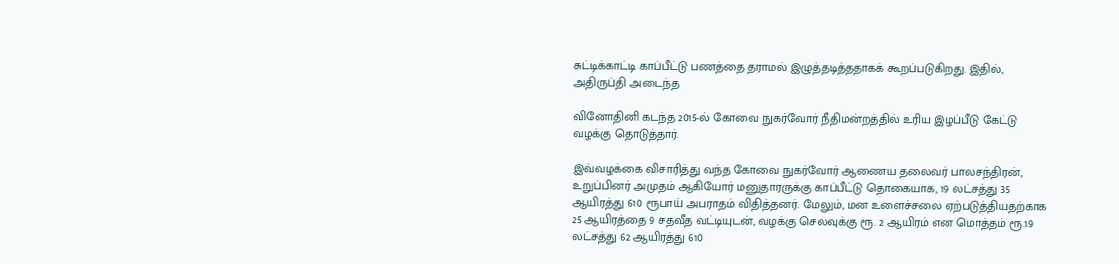சுட்டிக்காட்டி காப்பீட்டு பணத்தை தராமல் இழுத்தடித்ததாகக் கூறப்படுகிறது. இதில், அதிருப்தி அடைந்த

வினோதினி கடந்த 2015-ல் கோவை நுகர்வோர் நீதிமன்றத்தில் உரிய இழப்பீடு கேட்டு வழக்கு தொடுத்தார்.

இவ்வழக்கை விசாரித்து வந்த கோவை நுகர்வோர் ஆணைய தலைவர் பாலசந்திரன், உறுப்பினர் அமுதம் ஆகியோர் மனுதாரருக்கு காப்பீட்டு தொகையாக, 19 லட்சத்து 35 ஆயிரத்து 610 ரூபாய் அபராதம் விதித்தனர். மேலும், மன உளைச்சலை ஏற்படுத்தியதற்காக 25 ஆயிரத்தை 9 சதவீத வட்டியுடன், வழக்கு செலவுக்கு ரூ. 2 ஆயிரம் என மொத்தம் ரூ.19 லட்சத்து 62 ஆயிரத்து 610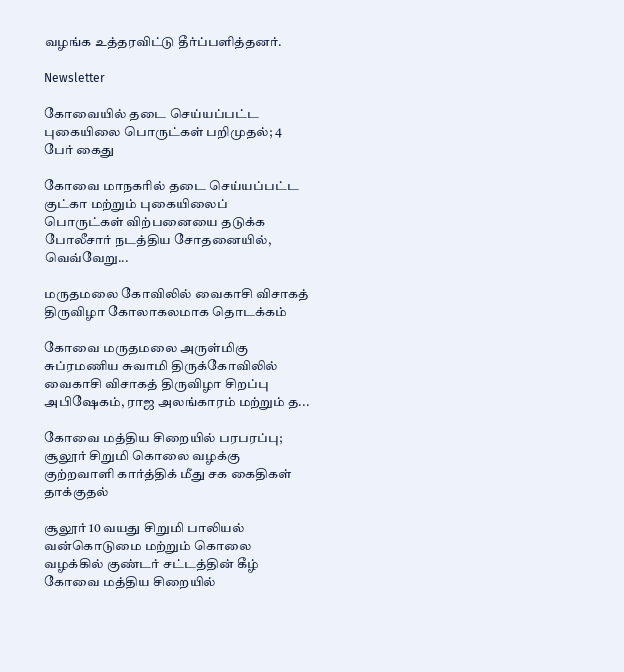வழங்க உத்தரவிட்டு தீர்ப்பளித்தனர்.

Newsletter

கோவையில் தடை செய்யப்பட்ட புகையிலை பொருட்கள் பறிமுதல்; 4 பேர் கைது

கோவை மாநகரில் தடை செய்யப்பட்ட குட்கா மற்றும் புகையிலைப் பொருட்கள் விற்பனையை தடுக்க போலீசார் நடத்திய சோதனையில், வெவ்வேறு...

மருதமலை கோவிலில் வைகாசி விசாகத் திருவிழா கோலாகலமாக தொடக்கம்

கோவை மருதமலை அருள்மிகு சுப்ரமணிய சுவாமி திருக்கோவிலில் வைகாசி விசாகத் திருவிழா சிறப்பு அபிஷேகம், ராஜ அலங்காரம் மற்றும் த...

கோவை மத்திய சிறையில் பரபரப்பு; சூலூர் சிறுமி கொலை வழக்கு குற்றவாளி கார்த்திக் மீது சக கைதிகள் தாக்குதல்

சூலூர் 10 வயது சிறுமி பாலியல் வன்கொடுமை மற்றும் கொலை வழக்கில் குண்டர் சட்டத்தின் கீழ் கோவை மத்திய சிறையில்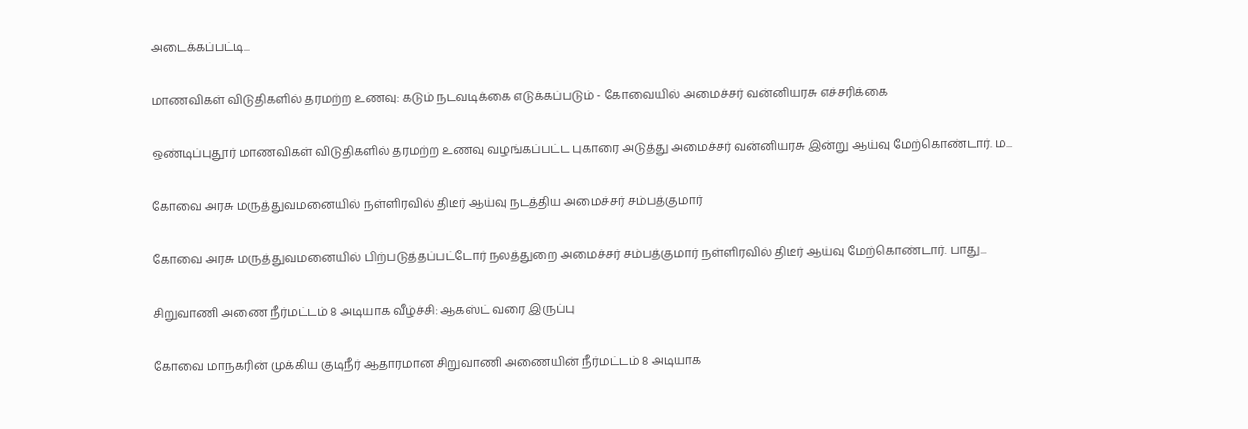அடைக்கப்பட்டி...

மாணவிகள் விடுதிகளில் தரமற்ற உணவு: கடும் நடவடிக்கை எடுக்கப்படும் - கோவையில் அமைச்சர் வன்னியரசு எச்சரிக்கை

ஒண்டிப்புதூர் மாணவிகள் விடுதிகளில் தரமற்ற உணவு வழங்கப்பட்ட புகாரை அடுத்து அமைச்சர் வன்னியரசு இன்று ஆய்வு மேற்கொண்டார். ம...

கோவை அரசு மருத்துவமனையில் நள்ளிரவில் திடீர் ஆய்வு நடத்திய அமைச்சர் சம்பத்குமார்

கோவை அரசு மருத்துவமனையில் பிற்படுத்தப்பட்டோர் நலத்துறை அமைச்சர் சம்பத்குமார் நள்ளிரவில் திடீர் ஆய்வு மேற்கொண்டார். பாது...

சிறுவாணி அணை நீர்மட்டம் 8 அடியாக வீழ்ச்சி: ஆகஸ்ட் வரை இருப்பு

கோவை மாநகரின் முக்கிய குடிநீர் ஆதாரமான சிறுவாணி அணையின் நீர்மட்டம் 8 அடியாக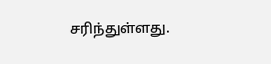சரிந்துள்ளது.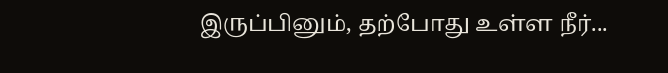இருப்பினும், தற்போது உள்ள நீர்...